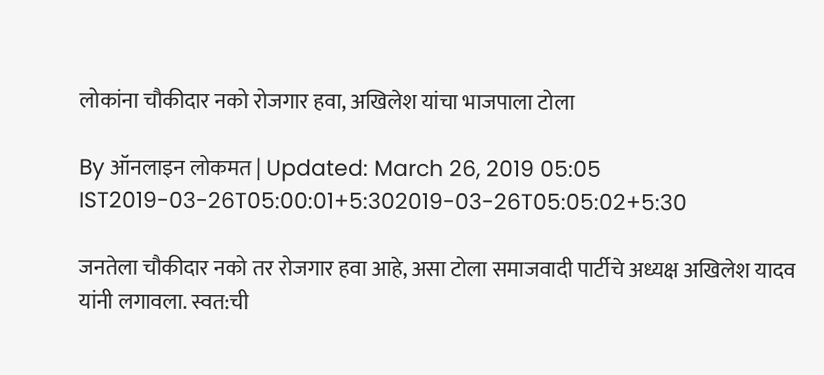लोकांना चौकीदार नको रोजगार हवा, अखिलेश यांचा भाजपाला टोला

By ऑनलाइन लोकमत | Updated: March 26, 2019 05:05 IST2019-03-26T05:00:01+5:302019-03-26T05:05:02+5:30

जनतेला चौकीदार नको तर रोजगार हवा आहे, असा टोला समाजवादी पार्टीचे अध्यक्ष अखिलेश यादव यांनी लगावला. स्वत:ची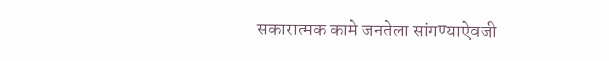सकारात्मक कामे जनतेला सांगण्याऐवजी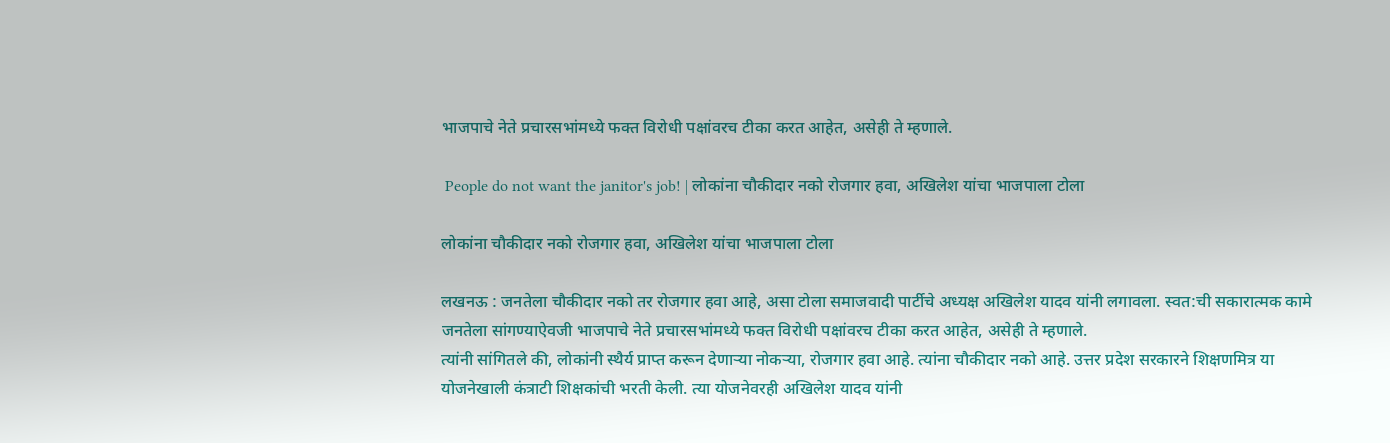भाजपाचे नेते प्रचारसभांमध्ये फक्त विरोधी पक्षांवरच टीका करत आहेत, असेही ते म्हणाले.

 People do not want the janitor's job! | लोकांना चौकीदार नको रोजगार हवा, अखिलेश यांचा भाजपाला टोला

लोकांना चौकीदार नको रोजगार हवा, अखिलेश यांचा भाजपाला टोला

लखनऊ : जनतेला चौकीदार नको तर रोजगार हवा आहे, असा टोला समाजवादी पार्टीचे अध्यक्ष अखिलेश यादव यांनी लगावला. स्वत:ची सकारात्मक कामे जनतेला सांगण्याऐवजी भाजपाचे नेते प्रचारसभांमध्ये फक्त विरोधी पक्षांवरच टीका करत आहेत, असेही ते म्हणाले.
त्यांनी सांगितले की, लोकांनी स्थैर्य प्राप्त करून देणाऱ्या नोकऱ्या, रोजगार हवा आहे. त्यांना चौकीदार नको आहे. उत्तर प्रदेश सरकारने शिक्षणमित्र या योजनेखाली कंत्राटी शिक्षकांची भरती केली. त्या योजनेवरही अखिलेश यादव यांनी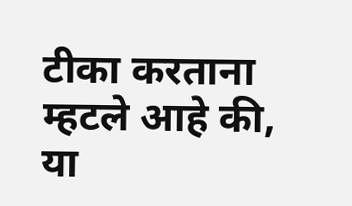टीका करताना म्हटले आहे की, या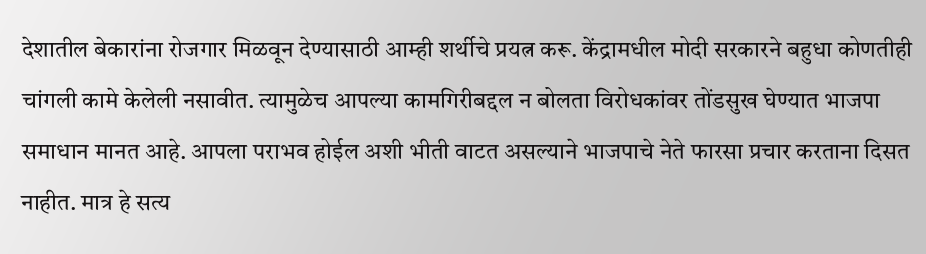देशातील बेकारांना रोजगार मिळवून देण्यासाठी आम्ही शर्थीचे प्रयत्न करू. केंद्रामधील मोदी सरकारने बहुधा कोणतीही चांगली कामे केलेली नसावीत. त्यामुळेच आपल्या कामगिरीबद्दल न बोलता विरोधकांवर तोंडसुख घेण्यात भाजपा समाधान मानत आहे. आपला पराभव होईल अशी भीती वाटत असल्याने भाजपाचे नेते फारसा प्रचार करताना दिसत नाहीत. मात्र हे सत्य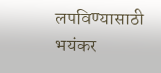लपविण्यासाठी भयंकर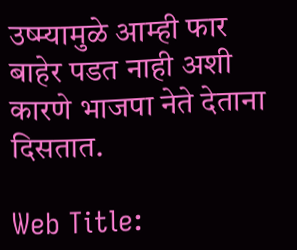उष्म्यामुळे आम्ही फार बाहेर पडत नाही अशी कारणे भाजपा नेते देताना दिसतात.

Web Title: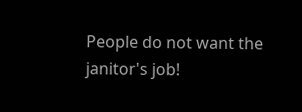People do not want the janitor's job!